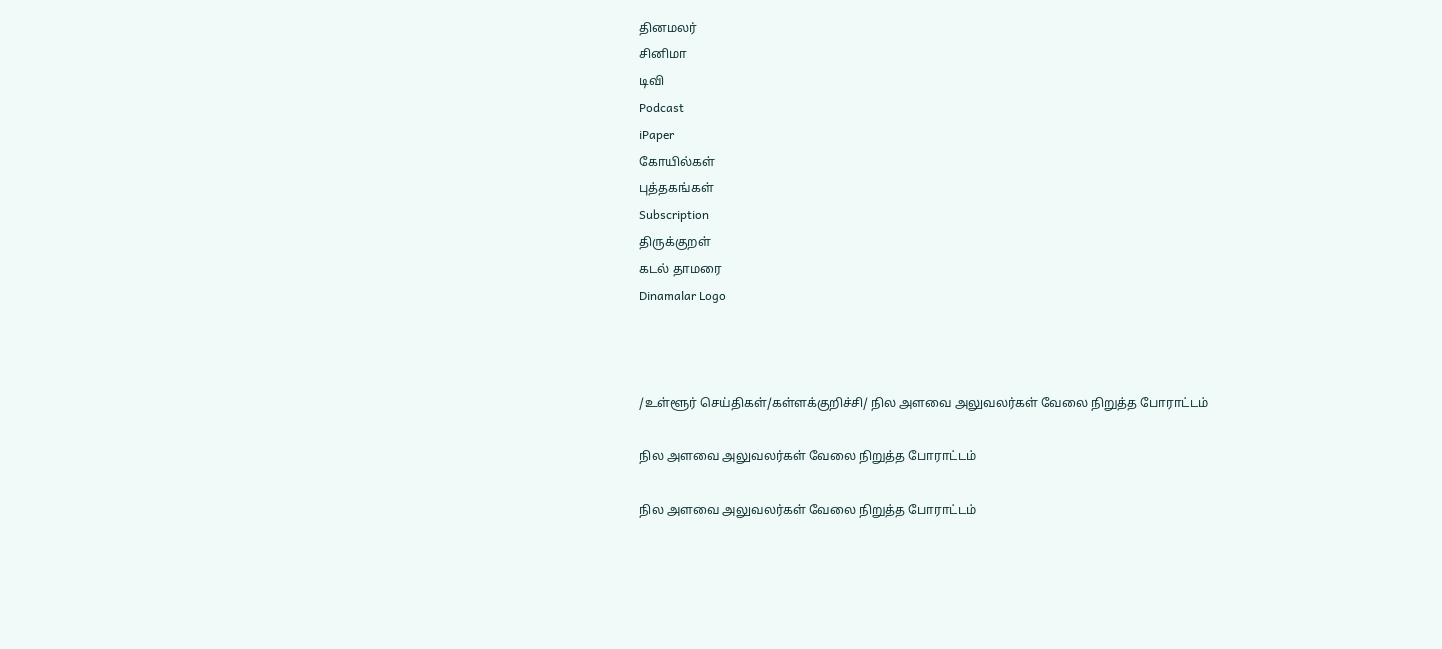தினமலர்
சினிமா
டிவி
Podcast
iPaper
கோயில்கள்
புத்தகங்கள்
Subscription
திருக்குறள்
கடல் தாமரை
Dinamalar Logo



/உள்ளூர் செய்திகள்/கள்ளக்குறிச்சி/ நில அளவை அலுவலர்கள் வேலை நிறுத்த போராட்டம்

நில அளவை அலுவலர்கள் வேலை நிறுத்த போராட்டம்

நில அளவை அலுவலர்கள் வேலை நிறுத்த போராட்டம்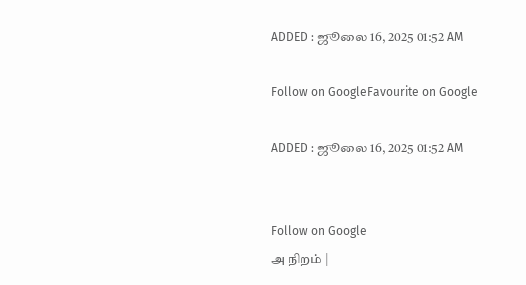ADDED : ஜூலை 16, 2025 01:52 AM

Follow on GoogleFavourite on Google

ADDED : ஜூலை 16, 2025 01:52 AM


Follow on Google
அ நிறம் |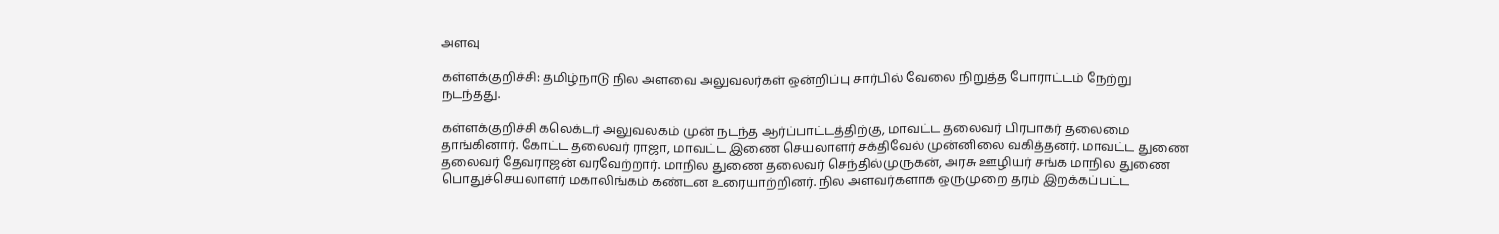அளவு

கள்ளக்குறிச்சி: தமிழ்நாடு நில அளவை அலுவலர்கள் ஒன்றிப்பு சார்பில் வேலை நிறுத்த போராட்டம் நேற்று நடந்தது.

கள்ளக்குறிச்சி கலெக்டர் அலுவலகம் முன் நடந்த ஆர்ப்பாட்டத்திற்கு, மாவட்ட தலைவர் பிரபாகர் தலைமை தாங்கினார். கோட்ட தலைவர் ராஜா, மாவட்ட இணை செயலாளர் சக்திவேல் முன்னிலை வகித்தனர். மாவட்ட துணை தலைவர் தேவராஜன் வரவேற்றார். மாநில துணை தலைவர் செந்தில்முருகன், அரசு ஊழியர் சங்க மாநில துணை பொதுச்செயலாளர் மகாலிங்கம் கண்டன உரையாற்றினர். நில அளவர்களாக ஒருமுறை தரம் இறக்கப்பட்ட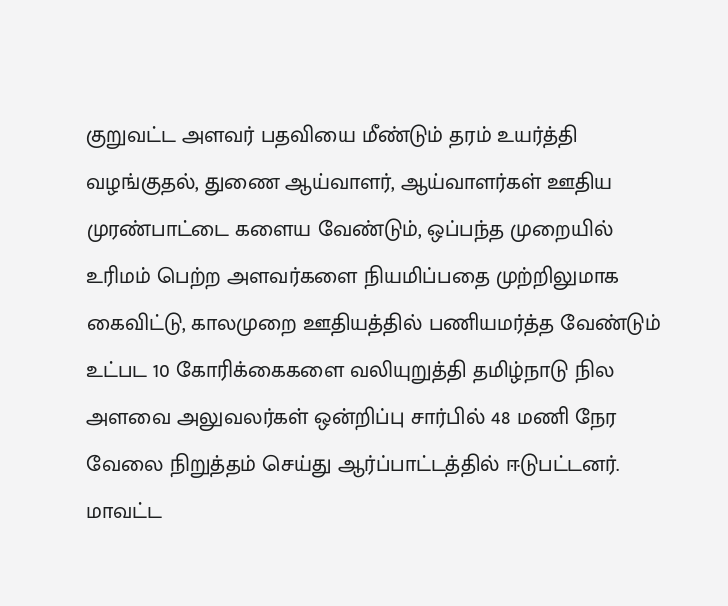குறுவட்ட அளவர் பதவியை மீண்டும் தரம் உயர்த்தி வழங்குதல், துணை ஆய்வாளர், ஆய்வாளர்கள் ஊதிய முரண்பாட்டை களைய வேண்டும், ஒப்பந்த முறையில் உரிமம் பெற்ற அளவர்களை நியமிப்பதை முற்றிலுமாக கைவிட்டு, காலமுறை ஊதியத்தில் பணியமர்த்த வேண்டும் உட்பட 10 கோரிக்கைகளை வலியுறுத்தி தமிழ்நாடு நில அளவை அலுவலர்கள் ஒன்றிப்பு சார்பில் 48 மணி நேர வேலை நிறுத்தம் செய்து ஆர்ப்பாட்டத்தில் ஈடுபட்டனர். மாவட்ட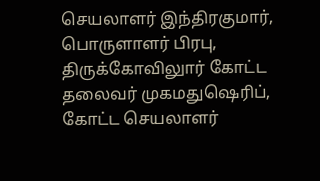செயலாளர் இந்திரகுமார், பொருளாளர் பிரபு, திருக்கோவிலுார் கோட்ட தலைவர் முகமதுஷெரிப், கோட்ட செயலாளர்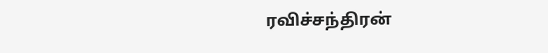ரவிச்சந்திரன்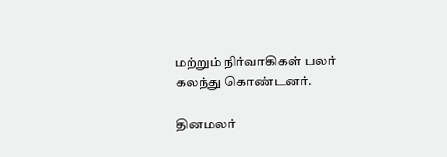மற்றும் நிர்வாகிகள் பலர் கலந்து கொண்டனர்.

தினமலர்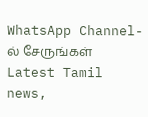WhatsApp Channel-ல் சேருங்கள்
Latest Tamil news,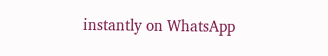instantly on WhatsApp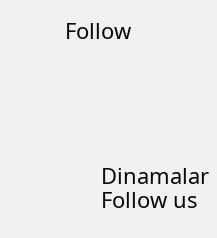Follow





      Dinamalar
      Follow us